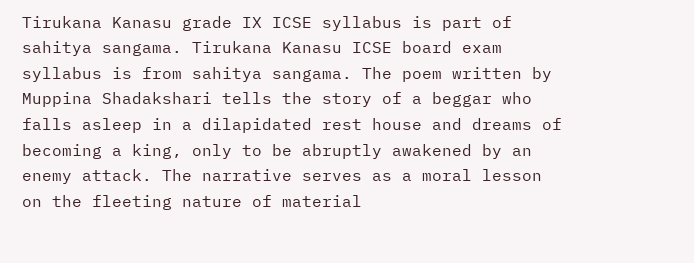Tirukana Kanasu grade IX ICSE syllabus is part of sahitya sangama. Tirukana Kanasu ICSE board exam syllabus is from sahitya sangama. The poem written by Muppina Shadakshari tells the story of a beggar who falls asleep in a dilapidated rest house and dreams of becoming a king, only to be abruptly awakened by an enemy attack. The narrative serves as a moral lesson on the fleeting nature of material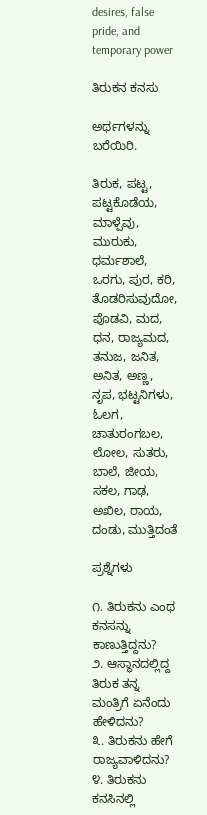desires, false pride, and temporary power

ತಿರುಕನ ಕನಸು

ಅರ್ಥಗಳನ್ನು ಬರೆಯಿರಿ.

ತಿರುಕ, ಪಟ್ಟ, ಪಟ್ಟಕೊಡೆಯ, ಮಾಳ್ಪೆವು, ಮುರುಕು, ಧರ್ಮಶಾಲೆ, ಒರಗು, ಪುರ, ಕರಿ, ತೊಡರಿಸುವುದೋ, ಪೊಡವಿ, ಮದ, ಧನ, ರಾಜ್ಯಮದ, ತನುಜ, ಜನಿತ, ಅನಿತ, ಅಣ್ಣ, ನೃಪ, ಭಟ್ಟನಿಗಳು, ಓಲಗ, ಚಾತುರಂಗಬಲ, ಲೋಲ, ಸುತರು, ಬಾಲೆ, ಜೀಯ, ಸಕಲ, ಗಾಢ, ಅಖಿಲ, ರಾಯ, ದಂಡು, ಮುತ್ತಿದಂತೆ

ಪ್ರಶ್ನೆಗಳು

೧. ತಿರುಕನು ಎಂಥ ಕನಸನ್ನು ಕಾಣುತ್ತಿದ್ದನು?
೨. ಆಸ್ಥಾನದಲ್ಲಿದ್ದ ತಿರುಕ ತನ್ನ ಮಂತ್ರಿಗೆ ಏನೆಂದು ಹೇಳಿದನು?
೩. ತಿರುಕನು ಹೇಗೆ ರಾಜ್ಯವಾಳಿದನು?
೪. ತಿರುಕನು ಕನಸಿನಲ್ಲಿ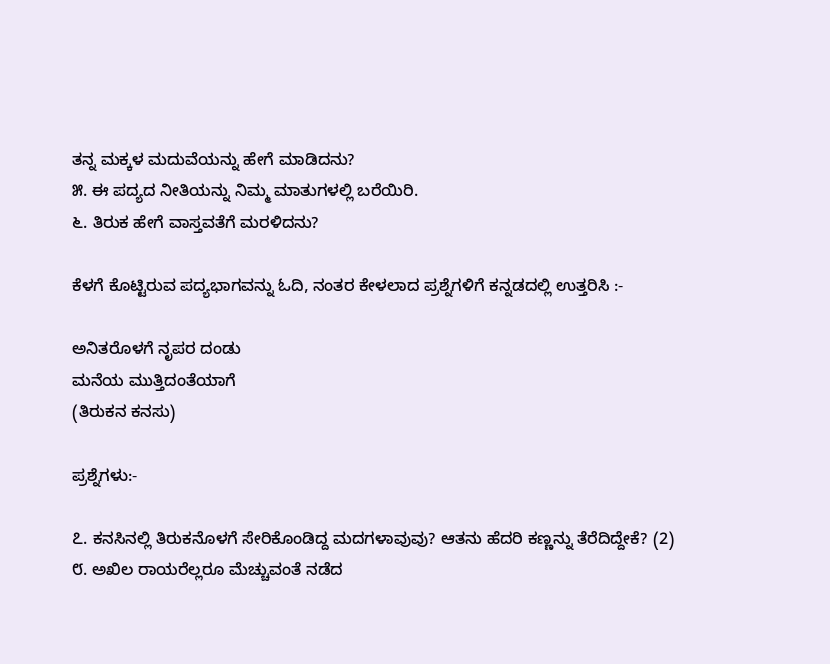ತನ್ನ ಮಕ್ಕಳ ಮದುವೆಯನ್ನು ಹೇಗೆ ಮಾಡಿದನು?
೫. ಈ ಪದ್ಯದ ನೀತಿಯನ್ನು ನಿಮ್ಮ ಮಾತುಗಳಲ್ಲಿ ಬರೆಯಿರಿ.
೬. ತಿರುಕ ಹೇಗೆ ವಾಸ್ತವತೆಗೆ ಮರಳಿದನು?

ಕೆಳಗೆ ಕೊಟ್ಟಿರುವ ಪದ್ಯಭಾಗವನ್ನು ಓದಿ, ನಂತರ ಕೇಳಲಾದ ಪ್ರಶ್ನೆಗಳಿಗೆ ಕನ್ನಡದಲ್ಲಿ ಉತ್ತರಿಸಿ :-

ಅನಿತರೊಳಗೆ ನೃಪರ ದಂಡು
ಮನೆಯ ಮುತ್ತಿದಂತೆಯಾಗೆ
(ತಿರುಕನ ಕನಸು)

ಪ್ರಶ್ನೆಗಳು:-

೭. ಕನಸಿನಲ್ಲಿ ತಿರುಕನೊಳಗೆ ಸೇರಿಕೊಂಡಿದ್ದ ಮದಗಳಾವುವು? ಆತನು ಹೆದರಿ ಕಣ್ಣನ್ನು ತೆರೆದಿದ್ದೇಕೆ? (2)
೮. ಅಖಿಲ ರಾಯರೆಲ್ಲರೂ ಮೆಚ್ಚುವಂತೆ ನಡೆದ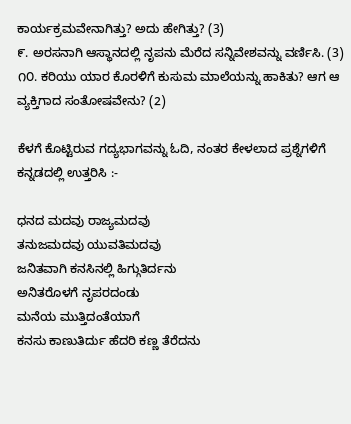ಕಾರ್ಯಕ್ರಮವೇನಾಗಿತ್ತು? ಅದು ಹೇಗಿತ್ತು? (3)
೯. ಅರಸನಾಗಿ ಆಸ್ಥಾನದಲ್ಲಿ ನೃಪನು ಮೆರೆದ ಸನ್ನಿವೇಶವನ್ನು ವರ್ಣಿಸಿ. (3)
೧೦. ಕರಿಯು ಯಾರ ಕೊರಳಿಗೆ ಕುಸುಮ ಮಾಲೆಯನ್ನು ಹಾಕಿತು? ಆಗ ಆ ವ್ಯಕ್ತಿಗಾದ ಸಂತೋಷವೇನು? (2)

ಕೆಳಗೆ ಕೊಟ್ಟಿರುವ ಗದ್ಯಭಾಗವನ್ನು ಓದಿ, ನಂತರ ಕೇಳಲಾದ ಪ್ರಶ್ನೆಗಳಿಗೆ ಕನ್ನಡದಲ್ಲಿ ಉತ್ತರಿಸಿ :-

ಧನದ ಮದವು ರಾಜ್ಯಮದವು
ತನುಜಮದವು ಯುವತಿಮದವು
ಜನಿತವಾಗಿ ಕನಸಿನಲ್ಲಿ ಹಿಗ್ಗುತಿರ್ದನು
ಅನಿತರೊಳಗೆ ನೃಪರದಂಡು
ಮನೆಯ ಮುತ್ತಿದಂತೆಯಾಗೆ
ಕನಸು ಕಾಣುತಿರ್ದು ಹೆದರಿ ಕಣ್ಣ ತೆರೆದನು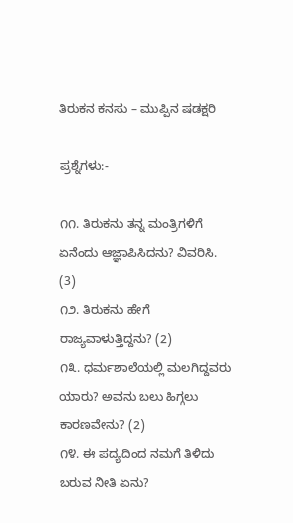ತಿರುಕನ ಕನಸು – ಮುಪ್ಪಿನ ಷಡಕ್ಷರಿ

ಪ್ರಶ್ನೆಗಳು:-

೧೧. ತಿರುಕನು ತನ್ನ ಮಂತ್ರಿಗಳಿಗೆ ಏನೆಂದು ಆಜ್ಞಾಪಿಸಿದನು? ವಿವರಿಸಿ. (3)
೧೨. ತಿರುಕನು ಹೇಗೆ ರಾಜ್ಯವಾಳುತ್ತಿದ್ದನು? (2)
೧೩. ಧರ್ಮಶಾಲೆಯಲ್ಲಿ ಮಲಗಿದ್ದವರು ಯಾರು? ಅವನು ಬಲು ಹಿಗ್ಗಲು ಕಾರಣವೇನು? (2)
೧೪. ಈ ಪದ್ಯದಿಂದ ನಮಗೆ ತಿಳಿದು ಬರುವ ನೀತಿ ಏನು?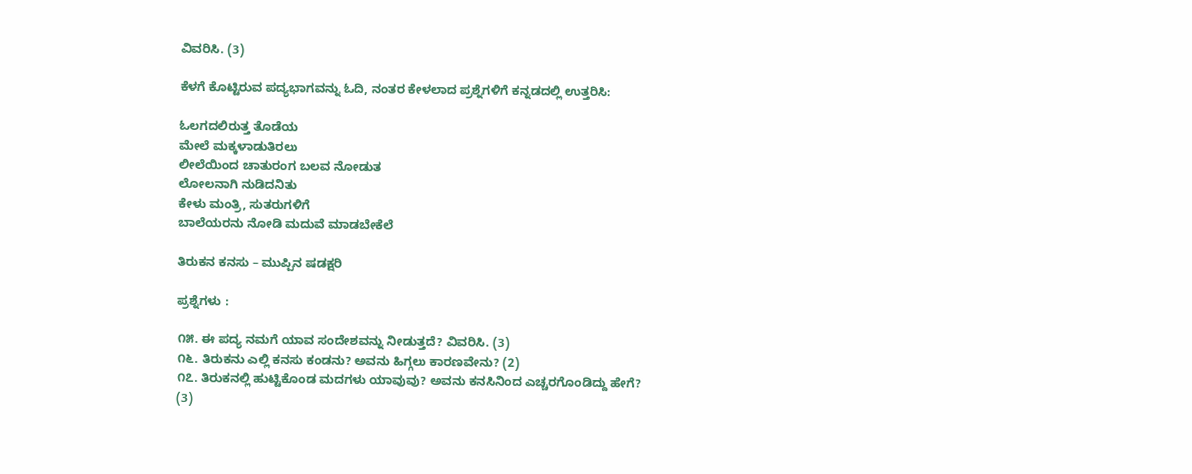ವಿವರಿಸಿ. (3)

ಕೆಳಗೆ ಕೊಟ್ಟಿರುವ ಪದ್ಯಭಾಗವನ್ನು ಓದಿ, ನಂತರ ಕೇಳಲಾದ ಪ್ರಶ್ನೆಗಳಿಗೆ ಕನ್ನಡದಲ್ಲಿ ಉತ್ತರಿಸಿ:

ಓಲಗದಲಿರುತ್ತ ತೊಡೆಯ
ಮೇಲೆ ಮಕ್ಕಳಾಡುತಿರಲು
ಲೀಲೆಯಿಂದ ಚಾತುರಂಗ ಬಲವ ನೋಡುತ
ಲೋಲನಾಗಿ ನುಡಿದನಿತು
ಕೇಳು ಮಂತ್ರಿ, ಸುತರುಗಳಿಗೆ
ಬಾಲೆಯರನು ನೋಡಿ ಮದುವೆ ಮಾಡಬೇಕೆಲೆ

ತಿರುಕನ ಕನಸು – ಮುಪ್ಪಿನ ಷಡಕ್ಷರಿ

ಪ್ರಶ್ನೆಗಳು :

೧೫. ಈ ಪದ್ಯ ನಮಗೆ ಯಾವ ಸಂದೇಶವನ್ನು ನೀಡುತ್ತದೆ? ವಿವರಿಸಿ. (3)
೧೬. ತಿರುಕನು ಎಲ್ಲಿ ಕನಸು ಕಂಡನು? ಅವನು ಹಿಗ್ಗಲು ಕಾರಣವೇನು? (2)
೧೭. ತಿರುಕನಲ್ಲಿ ಹುಟ್ಟಿಕೊಂಡ ಮದಗಳು ಯಾವುವು? ಅವನು ಕನಸಿನಿಂದ ಎಚ್ಚರಗೊಂಡಿದ್ದು ಹೇಗೆ? (3)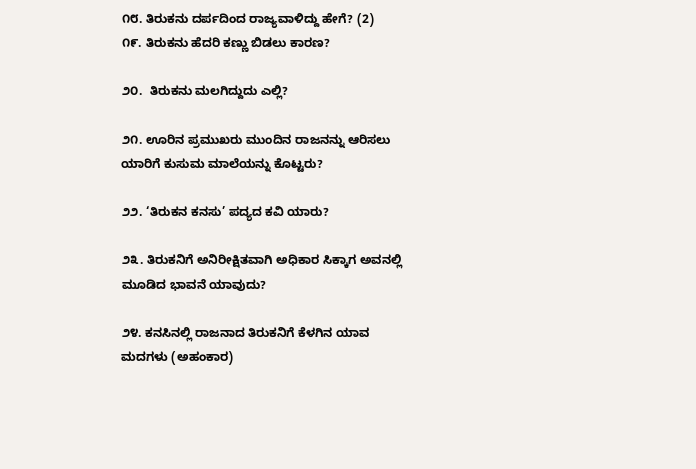೧೮. ತಿರುಕನು ದರ್ಪದಿಂದ ರಾಜ್ಯವಾಳಿದ್ದು ಹೇಗೆ? (2)
೧೯. ತಿರುಕನು ಹೆದರಿ ಕಣ್ಣು ಬಿಡಲು ಕಾರಣ?

೨೦.  ತಿರುಕನು ಮಲಗಿದ್ದುದು ಎಲ್ಲಿ?

೨೧. ಊರಿನ ಪ್ರಮುಖರು ಮುಂದಿನ ರಾಜನನ್ನು ಆರಿಸಲು ಯಾರಿಗೆ ಕುಸುಮ ಮಾಲೆಯನ್ನು ಕೊಟ್ಟರು?

೨೨. ‘ತಿರುಕನ ಕನಸು’ ಪದ್ಯದ ಕವಿ ಯಾರು?

೨೩. ತಿರುಕನಿಗೆ ಅನಿರೀಕ್ಷಿತವಾಗಿ ಅಧಿಕಾರ ಸಿಕ್ಕಾಗ ಅವನಲ್ಲಿ ಮೂಡಿದ ಭಾವನೆ ಯಾವುದು?

೨೪. ಕನಸಿನಲ್ಲಿ ರಾಜನಾದ ತಿರುಕನಿಗೆ ಕೆಳಗಿನ ಯಾವ ಮದಗಳು (ಅಹಂಕಾರ)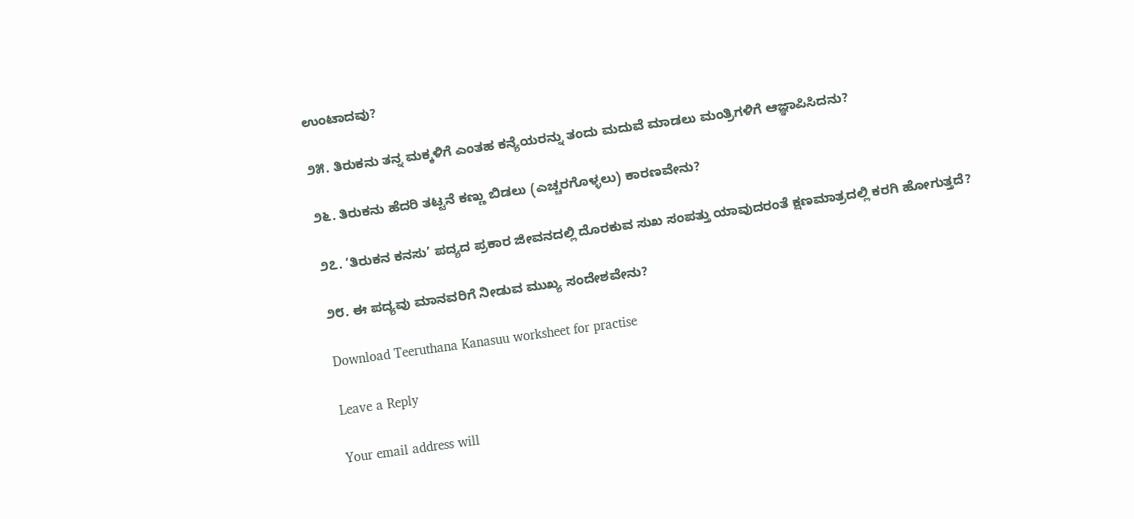ಉಂಟಾದವು?

೨೫. ತಿರುಕನು ತನ್ನ ಮಕ್ಕಳಿಗೆ ಎಂತಹ ಕನ್ಯೆಯರನ್ನು ತಂದು ಮದುವೆ ಮಾಡಲು ಮಂತ್ರಿಗಳಿಗೆ ಆಜ್ಞಾಪಿಸಿದನು?

೨೬. ತಿರುಕನು ಹೆದರಿ ತಟ್ಟನೆ ಕಣ್ಣು ಬಿಡಲು (ಎಚ್ಚರಗೊಳ್ಳಲು) ಕಾರಣವೇನು?

೨೭. ‘ತಿರುಕನ ಕನಸು’ ಪದ್ಯದ ಪ್ರಕಾರ ಜೀವನದಲ್ಲಿ ದೊರಕುವ ಸುಖ ಸಂಪತ್ತು ಯಾವುದರಂತೆ ಕ್ಷಣಮಾತ್ರದಲ್ಲಿ ಕರಗಿ ಹೋಗುತ್ತದೆ?

೨೮. ಈ ಪದ್ಯವು ಮಾನವರಿಗೆ ನೀಡುವ ಮುಖ್ಯ ಸಂದೇಶವೇನು?

Download Teeruthana Kanasuu worksheet for practise

Leave a Reply

Your email address will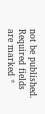not be published. Required fields are marked *